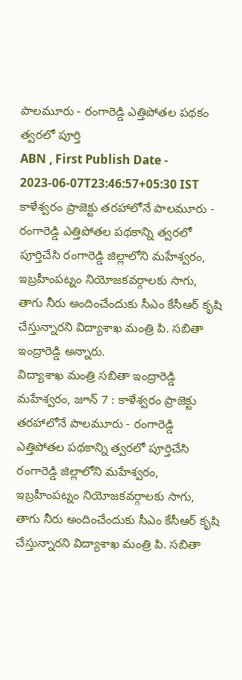పాలమూరు - రంగారెడ్డి ఎత్తిపోతల పథకం త్వరలో పూర్తి
ABN , First Publish Date - 2023-06-07T23:46:57+05:30 IST
కాళేశ్వరం ప్రాజెక్టు తరహాలోనే పాలమూరు - రంగారెడ్డి ఎత్తిపోతల పథకాన్ని త్వరలో పూర్తిచేసి రంగారెడ్డి జిల్లాలోని మహేశ్వరం, ఇబ్రహీంపట్నం నియోజకవర్గాలకు సాగు, తాగు నీరు అందించేందుకు సీఎం కేసీఆర్ కృషి చేస్తున్నారని విద్యాశాఖ మంత్రి పి. సబితా ఇంద్రారెడ్డి అన్నారు.
విద్యాశాఖ మంత్రి సబితా ఇంద్రారెడ్డి
మహేశ్వరం, జూన్ 7 : కాళేశ్వరం ప్రాజెక్టు తరహాలోనే పాలమూరు - రంగారెడ్డి ఎత్తిపోతల పథకాన్ని త్వరలో పూర్తిచేసి రంగారెడ్డి జిల్లాలోని మహేశ్వరం, ఇబ్రహీంపట్నం నియోజకవర్గాలకు సాగు, తాగు నీరు అందించేందుకు సీఎం కేసీఆర్ కృషి చేస్తున్నారని విద్యాశాఖ మంత్రి పి. సబితా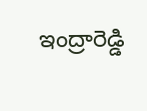ఇంద్రారెడ్డి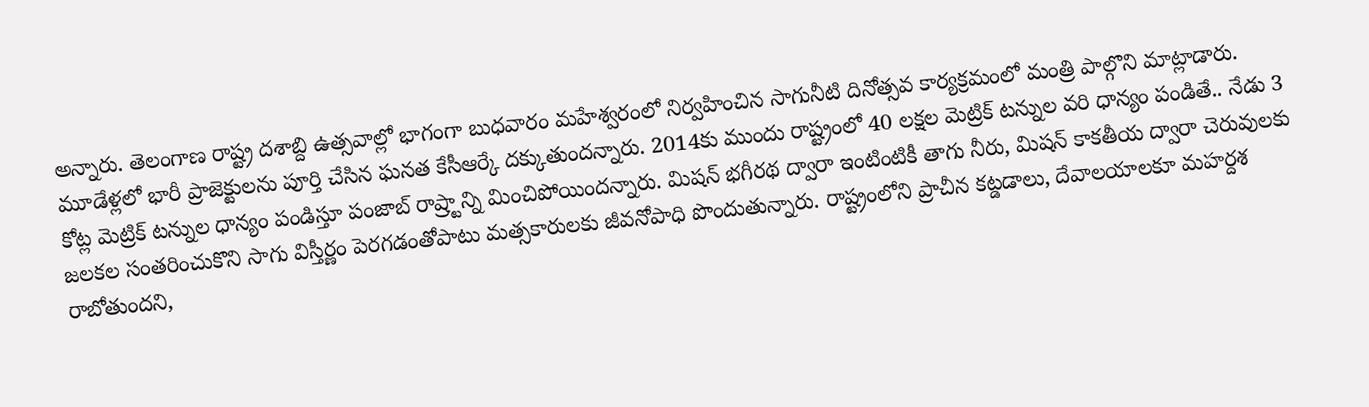అన్నారు. తెలంగాణ రాష్ట్ర దశాబ్ది ఉత్సవాల్లో భాగంగా బుధవారం మహేశ్వరంలో నిర్వహించిన సాగునీటి దినోత్సవ కార్యక్రమంలో మంత్రి పాల్గొని మాట్లాడారు. మూడేళ్లలో భారీ ప్రాజెక్టులను పూర్తి చేసిన ఘనత కేసీఆర్కే దక్కుతుందన్నారు. 2014కు ముందు రాష్ట్రంలో 40 లక్షల మెట్రిక్ టన్నుల వరి ధాన్యం పండితే.. నేడు 3 కోట్ల మెట్రిక్ టన్నుల ధాన్యం పండిస్తూ పంజాబ్ రాష్ర్టాన్ని మించిపోయిందన్నారు. మిషన్ భగీరథ ద్వారా ఇంటింటికీ తాగు నీరు, మిషన్ కాకతీయ ద్వారా చెరువులకు జలకల సంతరించుకొని సాగు విస్తీర్ణం పెరగడంతోపాటు మత్సకారులకు జీవనోపాధి పొందుతున్నారు. రాష్ట్రంలోని ప్రాచీన కట్డడాలు, దేవాలయాలకూ మహర్దశ రాబోతుందని,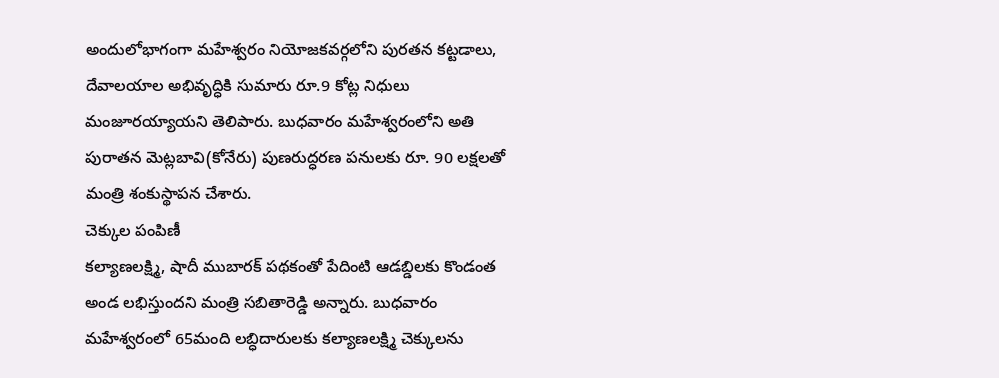అందులోభాగంగా మహేశ్వరం నియోజకవర్గలోని పురతన కట్టడాలు, దేవాలయాల అభివృద్ధికి సుమారు రూ.9 కోట్ల నిధులు మంజూరయ్యాయని తెలిపారు. బుధవారం మహేశ్వరంలోని అతి పురాతన మెట్లబావి(కోనేరు) పుణరుద్ధరణ పనులకు రూ. 90 లక్షలతో మంత్రి శంకుస్థాపన చేశారు.
చెక్కుల పంపిణీ
కల్యాణలక్ష్మి, షాదీ ముబారక్ పథకంతో పేదింటి ఆడబ్డిలకు కొండంత అండ లభిస్తుందని మంత్రి సబితారెడ్డి అన్నారు. బుధవారం మహేశ్వరంలో 65మంది లబ్ధిదారులకు కల్యాణలక్ష్మి చెక్కులను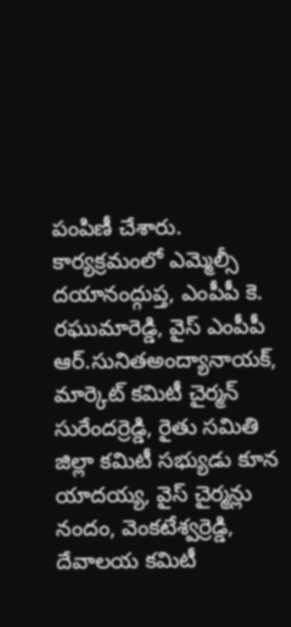పంపిణీ చేశారు. కార్యక్రమంలో ఎమ్మెల్సీ దయానంద్గుప్త, ఎంపీపీ కె. రఘుమారెడ్డి, వైస్ ఎంపీపీ ఆర్.సునితఅంద్యానాయక్, మార్కెట్ కమిటీ చైర్మన్ సురేందర్రెడ్డి, రైతు సమితి జిల్లా కమిటీ సభ్యుడు కూన యాదయ్య, వైస్ చైర్మన్లు నందం, వెంకటేశ్వర్రెడ్డి, దేవాలయ కమిటీ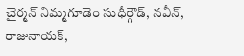చైర్మన్ నిమ్మగూడెం సుధీర్గౌడ్, నవీన్, రాజునాయక్,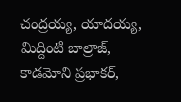చంద్రయ్య, యాదయ్య, మిద్దింటి బాల్రాజ్, కాడమోని ప్రభాకర్,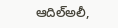ఆదిల్అలీ,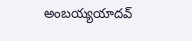అంబయ్యయాదవ్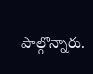పాల్గొన్నారు.